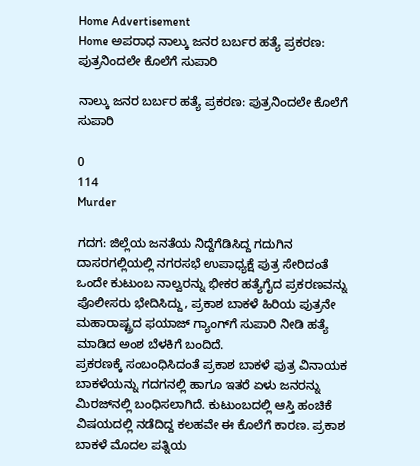Home Advertisement
Home ಅಪರಾಧ ನಾಲ್ಕು ಜನರ ಬರ್ಬರ ಹತ್ಯೆ ಪ್ರಕರಣ: ಪುತ್ರನಿಂದಲೇ ಕೊಲೆಗೆ ಸುಪಾರಿ

ನಾಲ್ಕು ಜನರ ಬರ್ಬರ ಹತ್ಯೆ ಪ್ರಕರಣ: ಪುತ್ರನಿಂದಲೇ ಕೊಲೆಗೆ ಸುಪಾರಿ

0
114
Murder

ಗದಗ: ಜಿಲ್ಲೆಯ ಜನತೆಯ ನಿದ್ದೆಗೆಡಿಸಿದ್ದ ಗದುಗಿನ ದಾಸರಗಲ್ಲಿಯಲ್ಲಿ ನಗರಸಭೆ ಉಪಾಧ್ಯಕ್ಷೆ ಪುತ್ರ ಸೇರಿದಂತೆ ಒಂದೇ ಕುಟುಂಬ ನಾಲ್ವರನ್ನು ಭೀಕರ ಹತ್ಯೆಗೈದ ಪ್ರಕರಣವನ್ನು ಪೊಲೀಸರು ಭೇದಿಸಿದ್ದು, ಪ್ರಕಾಶ ಬಾಕಳೆ ಹಿರಿಯ ಪುತ್ರನೇ ಮಹಾರಾಷ್ಟ್ರದ ಫಯಾಜ್ ಗ್ಯಾಂಗ್‌ಗೆ ಸುಪಾರಿ ನೀಡಿ ಹತ್ಯೆ ಮಾಡಿದ ಅಂಶ ಬೆಳಕಿಗೆ ಬಂದಿದೆ.
ಪ್ರಕರಣಕ್ಕೆ ಸಂಬಂಧಿಸಿದಂತೆ ಪ್ರಕಾಶ ಬಾಕಳೆ ಪುತ್ರ ವಿನಾಯಕ ಬಾಕಳೆಯನ್ನು ಗದಗನಲ್ಲಿ ಹಾಗೂ ಇತರೆ ಏಳು ಜನರನ್ನು ಮಿರಜ್‌ನಲ್ಲಿ ಬಂಧಿಸಲಾಗಿದೆ. ಕುಟುಂಬದಲ್ಲಿ ಆಸ್ತಿ ಹಂಚಿಕೆ ವಿಷಯದಲ್ಲಿ ನಡೆದಿದ್ದ ಕಲಹವೇ ಈ ಕೊಲೆಗೆ ಕಾರಣ. ಪ್ರಕಾಶ ಬಾಕಳೆ ಮೊದಲ ಪತ್ನಿಯ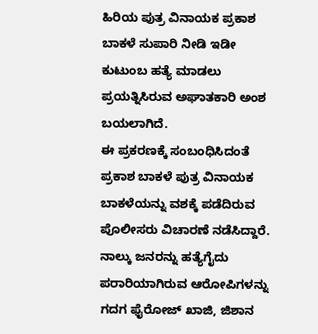ಹಿರಿಯ ಪುತ್ರ ವಿನಾಯಕ ಪ್ರಕಾಶ ಬಾಕಳೆ ಸುಪಾರಿ ನೀಡಿ ಇಡೀ ಕುಟುಂಬ ಹತ್ಯೆ ಮಾಡಲು ಪ್ರಯತ್ನಿಸಿರುವ ಅಘಾತಕಾರಿ ಅಂಶ ಬಯಲಾಗಿದೆ.
ಈ ಪ್ರಕರಣಕ್ಕೆ ಸಂಬಂಧಿಸಿದಂತೆ ಪ್ರಕಾಶ ಬಾಕಳೆ ಪುತ್ರ ವಿನಾಯಕ ಬಾಕಳೆಯನ್ನು ವಶಕ್ಕೆ ಪಡೆದಿರುವ ಪೊಲೀಸರು ವಿಚಾರಣೆ ನಡೆಸಿದ್ದಾರೆ. ನಾಲ್ಕು ಜನರನ್ನು ಹತ್ಯೆಗೈದು ಪರಾರಿಯಾಗಿರುವ ಆರೋಪಿಗಳನ್ನು ಗದಗ ಫೈರೋಜ್ ಖಾಜಿ, ಜಿಶಾನ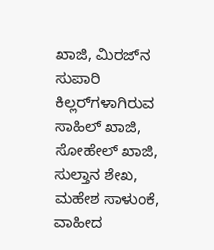ಖಾಜಿ, ಮಿರಜ್‌ನ ಸುಪಾರಿ ಕಿಲ್ಲರ್‌ಗಳಾಗಿರುವ ಸಾಹಿಲ್ ಖಾಜಿ, ಸೋಹೇಲ್ ಖಾಜಿ, ಸುಲ್ತಾನ ಶೇಖ, ಮಹೇಶ ಸಾಳುಂಕೆ, ವಾಹೀದ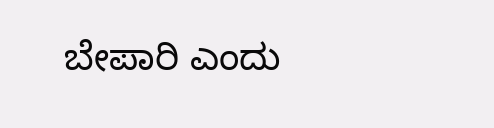ಬೇಪಾರಿ ಎಂದು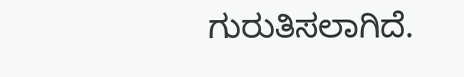ಗುರುತಿಸಲಾಗಿದೆ.